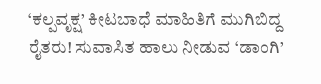‘ಕಲ್ಪವೃಕ್ಷ’ ಕೀಟಬಾಧೆ ಮಾಹಿತಿಗೆ ಮುಗಿಬಿದ್ದ ರೈತರು! ಸುವಾಸಿತ ಹಾಲು ನೀಡುವ ‘ಡಾಂಗಿ’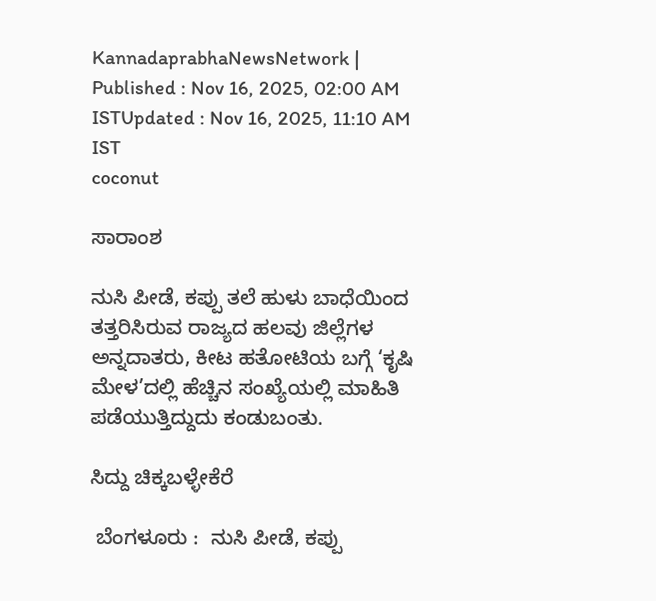KannadaprabhaNewsNetwork |
Published : Nov 16, 2025, 02:00 AM ISTUpdated : Nov 16, 2025, 11:10 AM IST
coconut

ಸಾರಾಂಶ

ನುಸಿ ಪೀಡೆ, ಕಪ್ಪು ತಲೆ ಹುಳು ಬಾಧೆಯಿಂದ ತತ್ತರಿಸಿರುವ ರಾಜ್ಯದ ಹಲವು ಜಿಲ್ಲೆಗಳ ಅನ್ನದಾತರು, ಕೀಟ ಹತೋಟಿಯ ಬಗ್ಗೆ ‘ಕೃಷಿ ಮೇಳ’ದಲ್ಲಿ ಹೆಚ್ಚಿನ ಸಂಖ್ಯೆಯಲ್ಲಿ ಮಾಹಿತಿ ಪಡೆಯುತ್ತಿದ್ದುದು ಕಂಡುಬಂತು.

ಸಿದ್ದು ಚಿಕ್ಕಬಳ್ಳೇಕೆರೆ

 ಬೆಂಗಳೂರು :  ನುಸಿ ಪೀಡೆ, ಕಪ್ಪು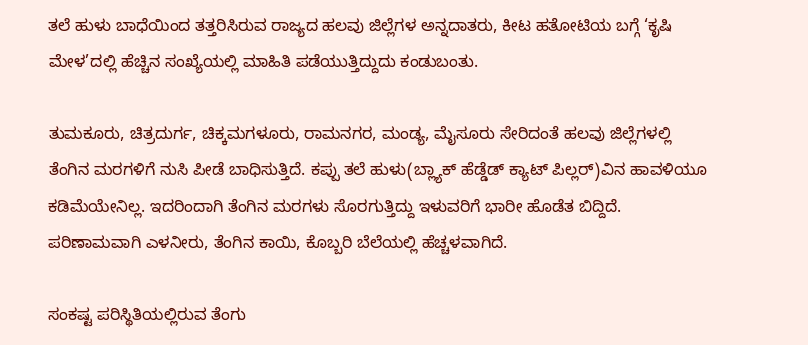ತಲೆ ಹುಳು ಬಾಧೆಯಿಂದ ತತ್ತರಿಸಿರುವ ರಾಜ್ಯದ ಹಲವು ಜಿಲ್ಲೆಗಳ ಅನ್ನದಾತರು, ಕೀಟ ಹತೋಟಿಯ ಬಗ್ಗೆ ‘ಕೃಷಿ ಮೇಳ’ದಲ್ಲಿ ಹೆಚ್ಚಿನ ಸಂಖ್ಯೆಯಲ್ಲಿ ಮಾಹಿತಿ ಪಡೆಯುತ್ತಿದ್ದುದು ಕಂಡುಬಂತು.

ತುಮಕೂರು, ಚಿತ್ರದುರ್ಗ, ಚಿಕ್ಕಮಗಳೂರು, ರಾಮನಗರ, ಮಂಡ್ಯ, ಮೈಸೂರು ಸೇರಿದಂತೆ ಹಲವು ಜಿಲ್ಲೆಗಳಲ್ಲಿ ತೆಂಗಿನ ಮರಗಳಿಗೆ ನುಸಿ ಪೀಡೆ ಬಾಧಿಸುತ್ತಿದೆ. ಕಪ್ಪು ತಲೆ ಹುಳು(ಬ್ಲ್ಯಾಕ್‌ ಹೆಡ್ಡೆಡ್‌ ಕ್ಯಾಟ್‌ ಪಿಲ್ಲರ್‌)ವಿನ ಹಾವಳಿಯೂ ಕಡಿಮೆಯೇನಿಲ್ಲ. ಇದರಿಂದಾಗಿ ತೆಂಗಿನ ಮರಗಳು ಸೊರಗುತ್ತಿದ್ದು ಇಳುವರಿಗೆ ಭಾರೀ ಹೊಡೆತ ಬಿದ್ದಿದೆ. ಪರಿಣಾಮವಾಗಿ ಎಳನೀರು, ತೆಂಗಿನ ಕಾಯಿ, ಕೊಬ್ಬರಿ ಬೆಲೆಯಲ್ಲಿ ಹೆಚ್ಚಳವಾಗಿದೆ.

ಸಂಕಷ್ಟ ಪರಿಸ್ಥಿತಿಯಲ್ಲಿರುವ ತೆಂಗು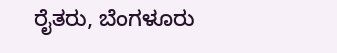ರೈತರು, ಬೆಂಗಳೂರು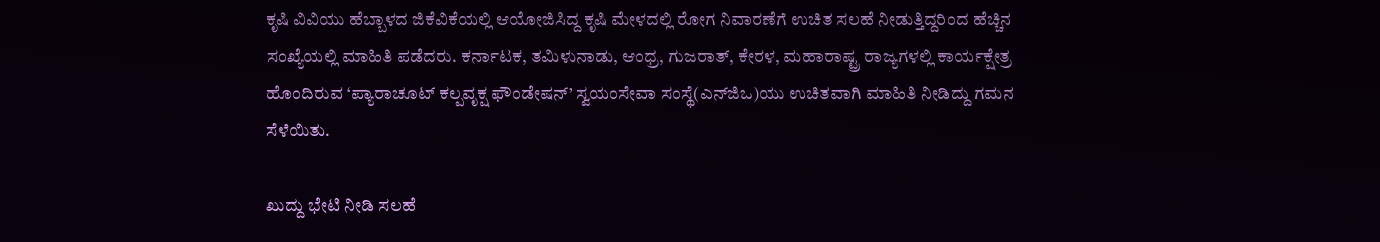ಕೃಷಿ ವಿವಿಯು ಹೆಬ್ಬಾಳದ ಜಿಕೆವಿಕೆಯಲ್ಲಿ ಆಯೋಜಿಸಿದ್ದ ಕೃಷಿ ಮೇಳದಲ್ಲಿ ರೋಗ ನಿವಾರಣೆಗೆ ಉಚಿತ ಸಲಹೆ ನೀಡುತ್ತಿದ್ದರಿಂದ ಹೆಚ್ಚಿನ ಸಂಖ್ಯೆಯಲ್ಲಿ ಮಾಹಿತಿ ಪಡೆದರು. ಕರ್ನಾಟಕ, ತಮಿಳುನಾಡು, ಆಂಧ್ರ, ಗುಜರಾತ್‌, ಕೇರಳ, ಮಹಾರಾಷ್ಟ್ರ ರಾಜ್ಯಗಳಲ್ಲಿ ಕಾರ್ಯಕ್ಷೇತ್ರ ಹೊಂದಿರುವ ‘ಪ್ಯಾರಾಚೂಟ್‌ ಕಲ್ಪವೃಕ್ಷ ಫೌಂಡೇಷನ್‌’ ಸ್ವಯಂಸೇವಾ ಸಂಸ್ಥೆ(ಎನ್‌ಜಿಒ)ಯು ಉಚಿತವಾಗಿ ಮಾಹಿತಿ ನೀಡಿದ್ದು ಗಮನ ಸೆಳೆಯಿತು.

ಖುದ್ದು ಭೇಟಿ ನೀಡಿ ಸಲಹೆ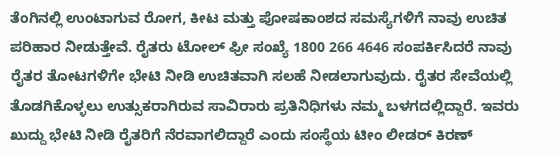ತೆಂಗಿನಲ್ಲಿ ಉಂಟಾಗುವ ರೋಗ, ಕೀಟ ಮತ್ತು ಪೋಷಕಾಂಶದ ಸಮಸ್ಯೆಗಳಿಗೆ ನಾವು ಉಚಿತ ಪರಿಹಾರ ನೀಡುತ್ತೇವೆ. ರೈತರು ಟೋಲ್‌ ಫ್ರೀ ಸಂಖ್ಯೆ 1800 266 4646 ಸಂಪರ್ಕಿಸಿದರೆ ನಾವು ರೈತರ ತೋಟಗಳಿಗೇ ಭೇಟಿ ನೀಡಿ ಉಚಿತವಾಗಿ ಸಲಹೆ ನೀಡಲಾಗುವುದು. ರೈತರ ಸೇವೆಯಲ್ಲಿ ತೊಡಗಿಕೊಳ್ಳಲು ಉತ್ಸುಕರಾಗಿರುವ ಸಾವಿರಾರು ಪ್ರತಿನಿಧಿಗಳು ನಮ್ಮ ಬಳಗದಲ್ಲಿದ್ದಾರೆ. ಇವರು ಖುದ್ದು ಭೇಟಿ ನೀಡಿ ರೈತರಿಗೆ ನೆರವಾಗಲಿದ್ದಾರೆ ಎಂದು ಸಂಸ್ಥೆಯ ಟೀಂ ಲೀಡರ್‌ ಕಿರಣ್‌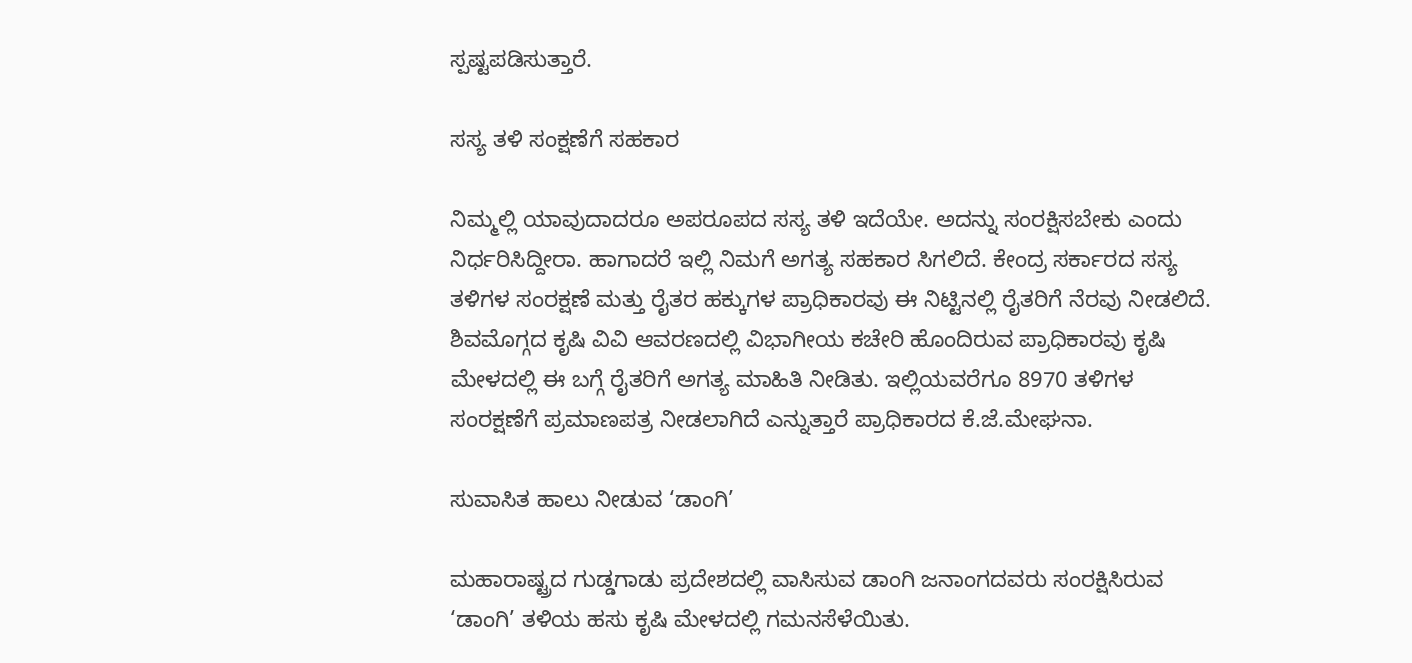ಸ್ಪಷ್ಟಪಡಿಸುತ್ತಾರೆ.

ಸಸ್ಯ ತಳಿ ಸಂಕ್ಷಣೆಗೆ ಸಹಕಾರ

ನಿಮ್ಮಲ್ಲಿ ಯಾವುದಾದರೂ ಅಪರೂಪದ ಸಸ್ಯ ತಳಿ ಇದೆಯೇ. ಅದನ್ನು ಸಂರಕ್ಷಿಸಬೇಕು ಎಂದು ನಿರ್ಧರಿಸಿದ್ದೀರಾ. ಹಾಗಾದರೆ ಇಲ್ಲಿ ನಿಮಗೆ ಅಗತ್ಯ ಸಹಕಾರ ಸಿಗಲಿದೆ. ಕೇಂದ್ರ ಸರ್ಕಾರದ ಸಸ್ಯ ತಳಿಗಳ ಸಂರಕ್ಷಣೆ ಮತ್ತು ರೈತರ ಹಕ್ಕುಗಳ ಪ್ರಾಧಿಕಾರವು ಈ ನಿಟ್ಟಿನಲ್ಲಿ ರೈತರಿಗೆ ನೆರವು ನೀಡಲಿದೆ. ಶಿವಮೊಗ್ಗದ ಕೃಷಿ ವಿವಿ ಆವರಣದಲ್ಲಿ ವಿಭಾಗೀಯ ಕಚೇರಿ ಹೊಂದಿರುವ ಪ್ರಾಧಿಕಾರವು ಕೃಷಿ ಮೇಳದಲ್ಲಿ ಈ ಬಗ್ಗೆ ರೈತರಿಗೆ ಅಗತ್ಯ ಮಾಹಿತಿ ನೀಡಿತು. ಇಲ್ಲಿಯವರೆಗೂ 8970 ತಳಿಗಳ ಸಂರಕ್ಷಣೆಗೆ ಪ್ರಮಾಣಪತ್ರ ನೀಡಲಾಗಿದೆ ಎನ್ನುತ್ತಾರೆ ಪ್ರಾಧಿಕಾರದ ಕೆ.ಜೆ.ಮೇಘನಾ.

ಸುವಾಸಿತ ಹಾಲು ನೀಡುವ ‘ಡಾಂಗಿ’

ಮಹಾರಾಷ್ಟ್ರದ ಗುಡ್ಡಗಾಡು ಪ್ರದೇಶದಲ್ಲಿ ವಾಸಿಸುವ ಡಾಂಗಿ ಜನಾಂಗದವರು ಸಂರಕ್ಷಿಸಿರುವ ‘ಡಾಂಗಿ’ ತಳಿಯ ಹಸು ಕೃಷಿ ಮೇಳದಲ್ಲಿ ಗಮನಸೆಳೆಯಿತು.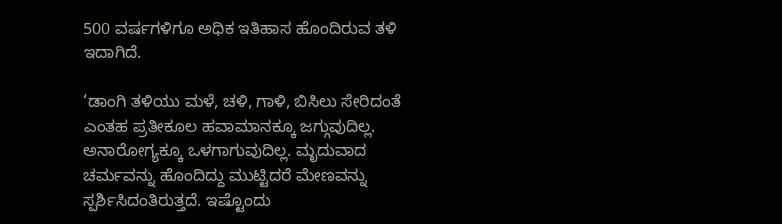500 ವರ್ಷಗಳಿಗೂ ಅಧಿಕ ಇತಿಹಾಸ ಹೊಂದಿರುವ ತಳಿ ಇದಾಗಿದೆ.

‘ಡಾಂಗಿ ತಳಿಯು ಮಳೆ, ಚಳಿ, ಗಾಳಿ, ಬಿಸಿಲು ಸೇರಿದಂತೆ ಎಂತಹ ಪ್ರತೀಕೂಲ ಹವಾಮಾನಕ್ಕೂ ಜಗ್ಗುವುದಿಲ್ಲ. ಅನಾರೋಗ್ಯಕ್ಕೂ ಒಳಗಾಗುವುದಿಲ್ಲ. ಮೃದುವಾದ ಚರ್ಮವನ್ನು ಹೊಂದಿದ್ದು ಮುಟ್ಟಿದರೆ ಮೇಣವನ್ನು ಸ್ಪರ್ಶಿಸಿದಂತಿರುತ್ತದೆ. ಇಷ್ಟೊಂದು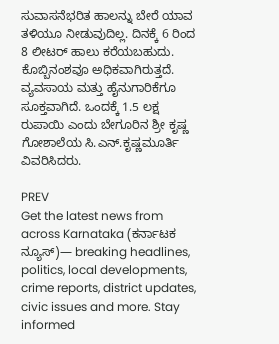ಸುವಾಸನೆಭರಿತ ಹಾಲನ್ನು ಬೇರೆ ಯಾವ ತಳಿಯೂ ನೀಡುವುದಿಲ್ಲ. ದಿನಕ್ಕೆ 6 ರಿಂದ 8 ಲೀಟರ್‌ ಹಾಲು ಕರೆಯಬಹುದು. ಕೊಬ್ಬಿನಂಶವೂ ಅಧಿಕವಾಗಿರುತ್ತದೆ. ವ್ಯವಸಾಯ ಮತ್ತು ಹೈನುಗಾರಿಕೆಗೂ ಸೂಕ್ತವಾಗಿದೆ. ಒಂದಕ್ಕೆ 1.5 ಲಕ್ಷ ರುಪಾಯಿ ಎಂದು ಬೇಗೂರಿನ ಶ್ರೀ ಕೃಷ್ಣ ಗೋಶಾಲೆಯ ಸಿ.ಎನ್‌.ಕೃಷ್ಣಮೂರ್ತಿ ವಿವರಿಸಿದರು.

PREV
Get the latest news from across Karnataka (ಕರ್ನಾಟಕ ನ್ಯೂಸ್)— breaking headlines, politics, local developments, crime reports, district updates, civic issues and more. Stay informed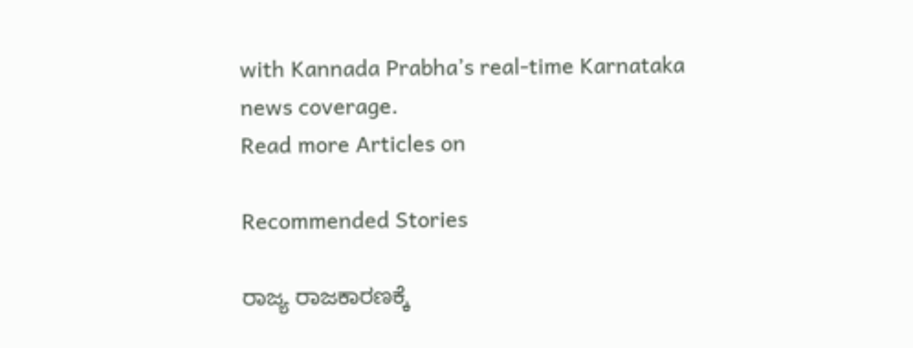with Kannada Prabha’s real‑time Karnataka news coverage.
Read more Articles on

Recommended Stories

ರಾಜ್ಯ ರಾಜಕಾರಣಕ್ಕೆ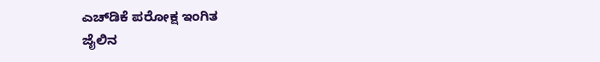ಎಚ್‌ಡಿಕೆ ಪರೋಕ್ಷ ಇಂಗಿತ
ಜೈಲಿನ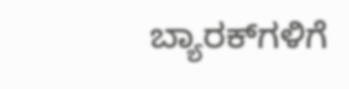ಬ್ಯಾರಕ್‌ಗಳಿಗೆ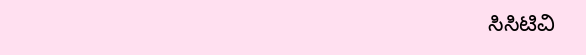ಸಿಸಿಟಿವಿ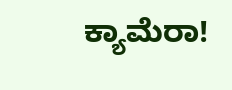ಕ್ಯಾಮೆರಾ!